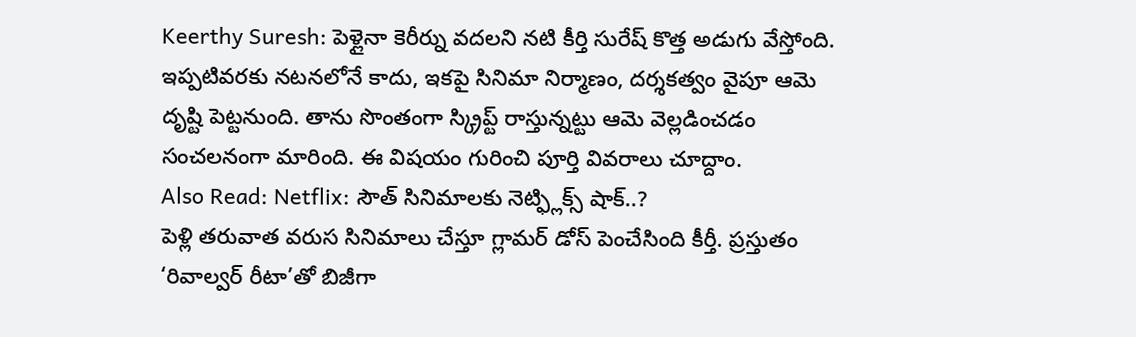Keerthy Suresh: పెళ్లైనా కెరీర్ను వదలని నటి కీర్తి సురేష్ కొత్త అడుగు వేస్తోంది. ఇప్పటివరకు నటనలోనే కాదు, ఇకపై సినిమా నిర్మాణం, దర్శకత్వం వైపూ ఆమె దృష్టి పెట్టనుంది. తాను సొంతంగా స్క్రిప్ట్ రాస్తున్నట్టు ఆమె వెల్లడించడం సంచలనంగా మారింది. ఈ విషయం గురించి పూర్తి వివరాలు చూద్దాం.
Also Read: Netflix: సౌత్ సినిమాలకు నెట్ఫ్లిక్స్ షాక్..?
పెళ్లి తరువాత వరుస సినిమాలు చేస్తూ గ్లామర్ డోస్ పెంచేసింది కీర్తీ. ప్రస్తుతం ‘రివాల్వర్ రీటా’తో బిజీగా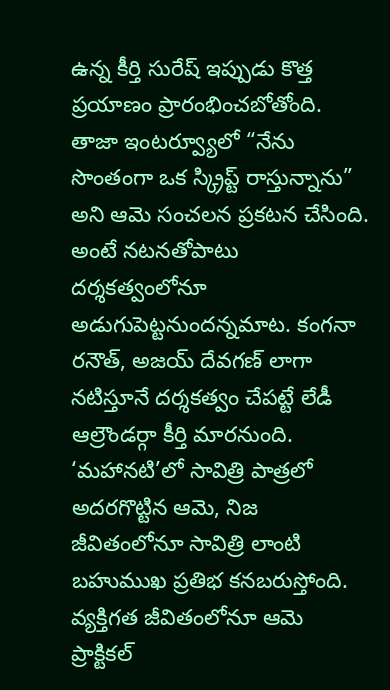ఉన్న కీర్తి సురేష్ ఇప్పుడు కొత్త ప్రయాణం ప్రారంభించబోతోంది. తాజా ఇంటర్వ్యూలో “నేను సొంతంగా ఒక స్క్రిప్ట్ రాస్తున్నాను” అని ఆమె సంచలన ప్రకటన చేసింది. అంటే నటనతోపాటు దర్శకత్వంలోనూ అడుగుపెట్టనుందన్నమాట. కంగనా రనౌత్, అజయ్ దేవగణ్ లాగా నటిస్తూనే దర్శకత్వం చేపట్టే లేడీ ఆల్రౌండర్గా కీర్తి మారనుంది. ‘మహానటి’లో సావిత్రి పాత్రలో అదరగొట్టిన ఆమె, నిజ జీవితంలోనూ సావిత్రి లాంటి బహుముఖ ప్రతిభ కనబరుస్తోంది. వ్యక్తిగత జీవితంలోనూ ఆమె ప్రాక్టికల్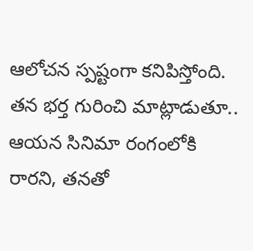ఆలోచన స్పష్టంగా కనిపిస్తోంది. తన భర్త గురించి మాట్లాడుతూ.. ఆయన సినిమా రంగంలోకి రారని, తనతో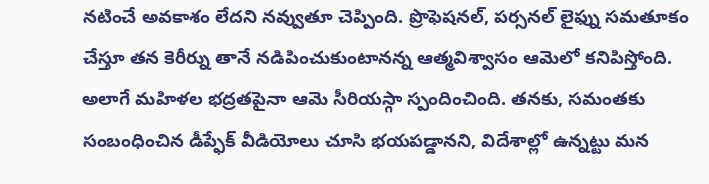నటించే అవకాశం లేదని నవ్వుతూ చెప్పింది. ప్రొఫెషనల్, పర్సనల్ లైఫ్ను సమతూకం చేస్తూ తన కెరీర్ను తానే నడిపించుకుంటానన్న ఆత్మవిశ్వాసం ఆమెలో కనిపిస్తోంది. అలాగే మహిళల భద్రతపైనా ఆమె సీరియస్గా స్పందించింది. తనకు, సమంతకు సంబంధించిన డీప్ఫేక్ వీడియోలు చూసి భయపడ్డానని, విదేశాల్లో ఉన్నట్టు మన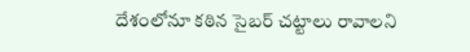దేశంలోనూ కఠిన సైబర్ చట్టాలు రావాలని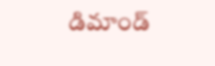డిమాండ్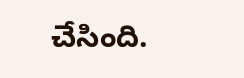చేసింది.